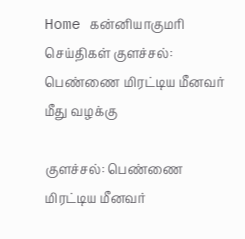Home கன்னியாகுமரி செய்திகள் குளச்சல்: பெண்ணை மிரட்டிய மீனவர் மீது வழக்கு

குளச்சல்: பெண்ணை மிரட்டிய மீனவர்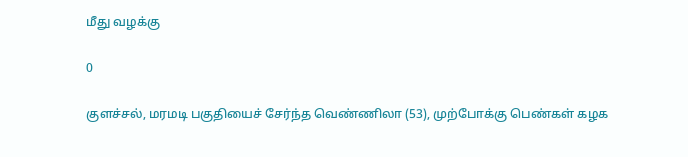மீது வழக்கு

0

குளச்சல், மரமடி பகுதியைச் சேர்ந்த வெண்ணிலா (53), முற்போக்கு பெண்கள் கழக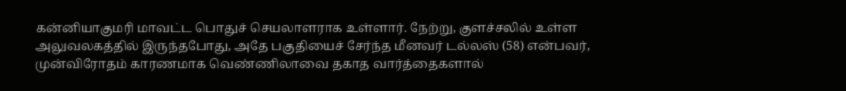கன்னியாகுமரி மாவட்ட பொதுச் செயலாளராக உள்ளார். நேற்று, குளச்சலில் உள்ள அலுவலகத்தில் இருந்தபோது, அதே பகுதியைச் சேர்ந்த மீனவர் டல்லஸ் (58) என்பவர், முன்விரோதம் காரணமாக வெண்ணிலாவை தகாத வார்த்தைகளால்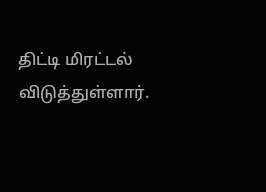திட்டி மிரட்டல் விடுத்துள்ளார்.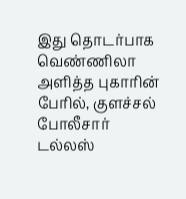இது தொடர்பாக வெண்ணிலா அளித்த புகாரின் பேரில், குளச்சல் போலீசார் டல்லஸ்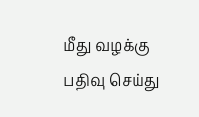மீது வழக்கு பதிவு செய்து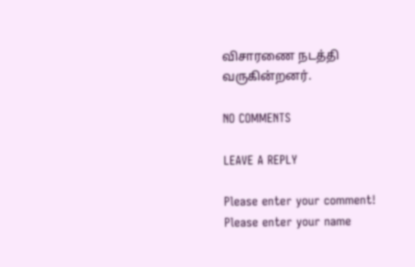விசாரணை நடத்தி வருகின்றனர்.

NO COMMENTS

LEAVE A REPLY

Please enter your comment!
Please enter your name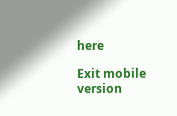here

Exit mobile version